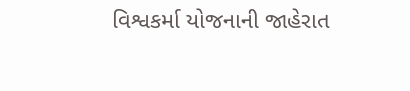વિશ્વકર્મા યોજનાની જાહેરાત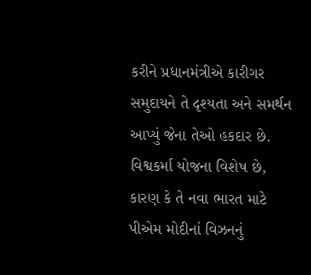કરીને પ્રધાનમંત્રીએ કારીગર સમુદાયને તે દૃશ્યતા અને સમર્થન આપ્યું જેના તેઓ હકદાર છે. વિશ્વકર્મા યોજના વિશેષ છે, કારણ કે તે નવા ભારત માટે પીએમ મોદીનાં વિઝનનું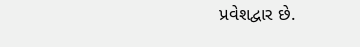પ્રવેશદ્વાર છે.